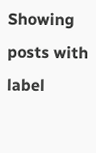Showing posts with label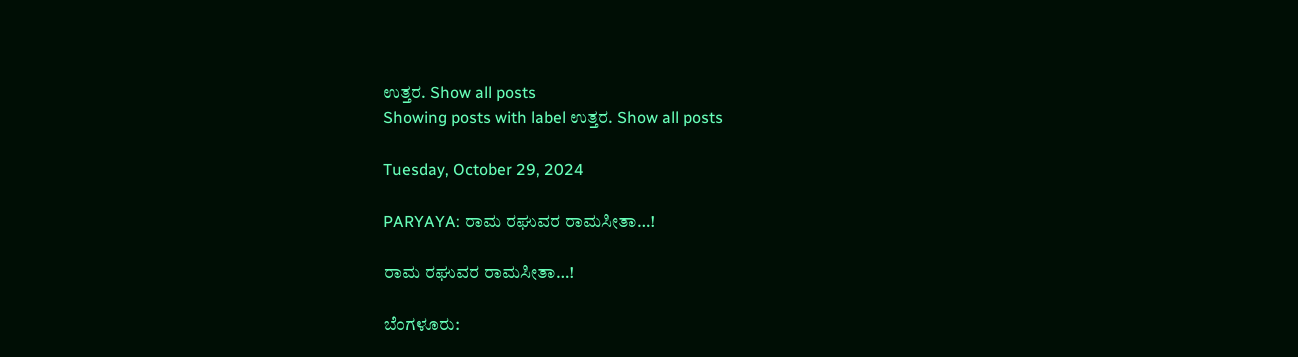ಉತ್ತರ. Show all posts
Showing posts with label ಉತ್ತರ. Show all posts

Tuesday, October 29, 2024

PARYAYA: ರಾಮ ರಘುವರ ರಾಮಸೀತಾ…!

ರಾಮ ರಘುವರ ರಾಮಸೀತಾ…!

ಬೆಂಗಳೂರು: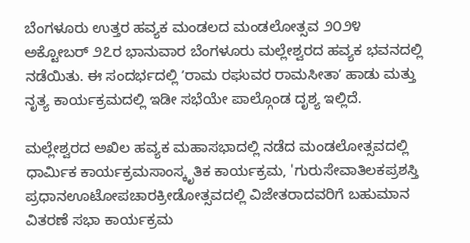ಬೆಂಗಳೂರು ಉತ್ತರ ಹವ್ಯಕ ಮಂಡಲದ ಮಂಡಲೋತ್ಸವ ೨೦೨೪ ಅಕ್ಟೋಬರ್‌ ೨೭ರ ಭಾನುವಾರ ಬೆಂಗಳೂರು ಮಲ್ಲೇಶ್ವರದ ಹವ್ಯಕ ಭವನದಲ್ಲಿ ನಡೆಯಿತು. ಈ ಸಂದರ್ಭದಲ್ಲಿ ʼರಾಮ ರಘುವರ ರಾಮಸೀತಾʼ ಹಾಡು ಮತ್ತು ನೃತ್ಯ ಕಾರ್ಯಕ್ರಮದಲ್ಲಿ ಇಡೀ ಸಭೆಯೇ ಪಾಲ್ಗೊಂಡ ದೃಶ್ಯ ಇಲ್ಲಿದೆ.

ಮಲ್ಲೇಶ್ವರದ ಅಖಿಲ ಹವ್ಯಕ ಮಹಾಸಭಾದಲ್ಲಿ ನಡೆದ ಮಂಡಲೋತ್ಸವದಲ್ಲಿ ಧಾರ್ಮಿಕ ಕಾರ್ಯಕ್ರಮಸಾಂಸ್ಕೃತಿಕ ಕಾರ್ಯಕ್ರಮ, 'ಗುರುಸೇವಾತಿಲಕಪ್ರಶ‌ಸ್ತಿ ಪ್ರಧಾನಊಟೋಪಚಾರಕ್ರೀಡೋತ್ಸವದಲ್ಲಿ ವಿಜೇತರಾದವರಿಗೆ ಬಹುಮಾನ ವಿತರಣೆ ಸಭಾ ಕಾರ್ಯಕ್ರಮ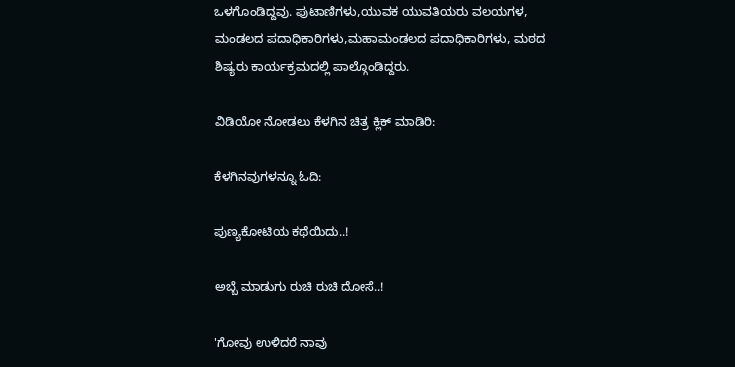ಒಳಗೊಂಡಿದ್ದವು. ಪುಟಾಣಿಗಳು,ಯುವಕ ಯುವತಿಯರು ವಲಯಗಳ, ಮಂಡಲದ ಪದಾಧಿಕಾರಿಗಳು,ಮಹಾಮಂಡಲದ ಪದಾಧಿಕಾರಿಗಳು, ಮಠದ ಶಿಷ್ಯರು ಕಾರ್ಯಕ್ರಮದಲ್ಲಿ ಪಾಲ್ಗೊಂಡಿದ್ದರು.

ವಿಡಿಯೋ ನೋಡಲು ಕೆಳಗಿನ ಚಿತ್ರ ಕ್ಲಿಕ್‌ ಮಾಡಿರಿ:

ಕೆಳಗಿನವುಗಳನ್ನೂ ಓದಿ:

ಪುಣ್ಯಕೋಟಿಯ ಕಥೆಯಿದು..!

ಅಬ್ಬೆ ಮಾಡುಗು ರುಚಿ ರುಚಿ ದೋಸೆ..!

'ಗೋವು ಉಳಿದರೆ ನಾವು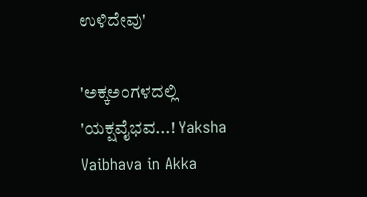ಉಳಿದೇವು'

'ಅಕ್ಕಅಂಗಳದಲ್ಲಿ 'ಯಕ್ಷವೈಭವ...! Yaksha Vaibhava in Akka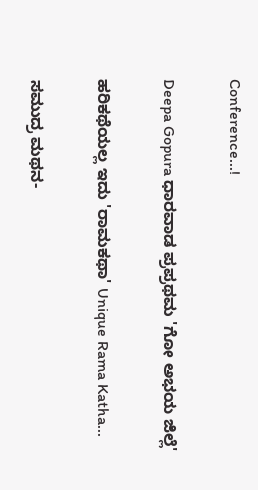Conference...!

Deepa Gopura ಧಾರವಾಡ ಪ್ರಪ್ರಥಮ 'ಗೋ ಅಭಯ ಜಿಲ್ಲೆ'

ಹರಿಕಥೆಯಲ್ಲ ಇದು 'ರಾಮಕಥಾ' Unique Rama Katha...

ಸಮುದ್ರ ಮಥನ-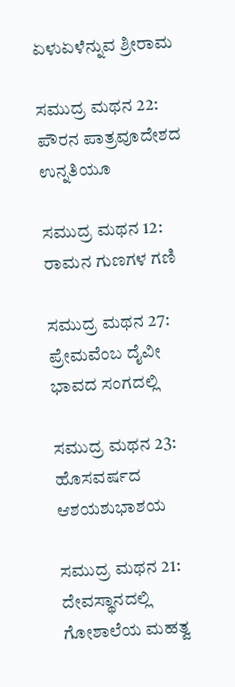ಏಳುಏಳೆನ್ನುವ ಶ್ರೀರಾಮ

ಸಮುದ್ರ ಮಥನ 22: ಪೌರನ ಪಾತ್ರವೂದೇಶದ ಉನ್ನತಿಯೂ

ಸಮುದ್ರ ಮಥನ 12: ರಾಮನ ಗುಣಗಳ ಗಣಿ

ಸಮುದ್ರ ಮಥನ 27: ಪ್ರೇಮವೆಂಬ ದೈವೀ ಭಾವದ ಸಂಗದಲ್ಲಿ

ಸಮುದ್ರ ಮಥನ 23: ಹೊಸವರ್ಷದ ಆಶಯಶುಭಾಶಯ

ಸಮುದ್ರ ಮಥನ 21: ದೇವಸ್ಥಾನದಲ್ಲಿ ಗೋಶಾಲೆಯ ಮಹತ್ವ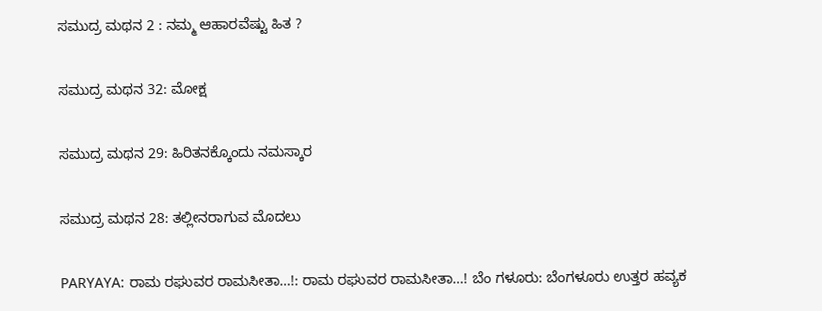ಸಮುದ್ರ ಮಥನ 2 : ನಮ್ಮ ಆಹಾರವೆಷ್ಟು ಹಿತ ?

ಸಮುದ್ರ ಮಥನ 32: ಮೋಕ್ಷ

ಸಮುದ್ರ ಮಥನ 29: ಹಿರಿತನಕ್ಕೊಂದು ನಮಸ್ಕಾರ

ಸಮುದ್ರ ಮಥನ 28: ತಲ್ಲೀನರಾಗುವ ಮೊದಲು

PARYAYA: ರಾಮ ರಘುವರ ರಾಮಸೀತಾ…!: ರಾಮ ರಘುವರ ರಾಮಸೀತಾ…! ಬೆಂ ಗಳೂರು: ಬೆಂಗಳೂರು ಉತ್ತರ ಹವ್ಯಕ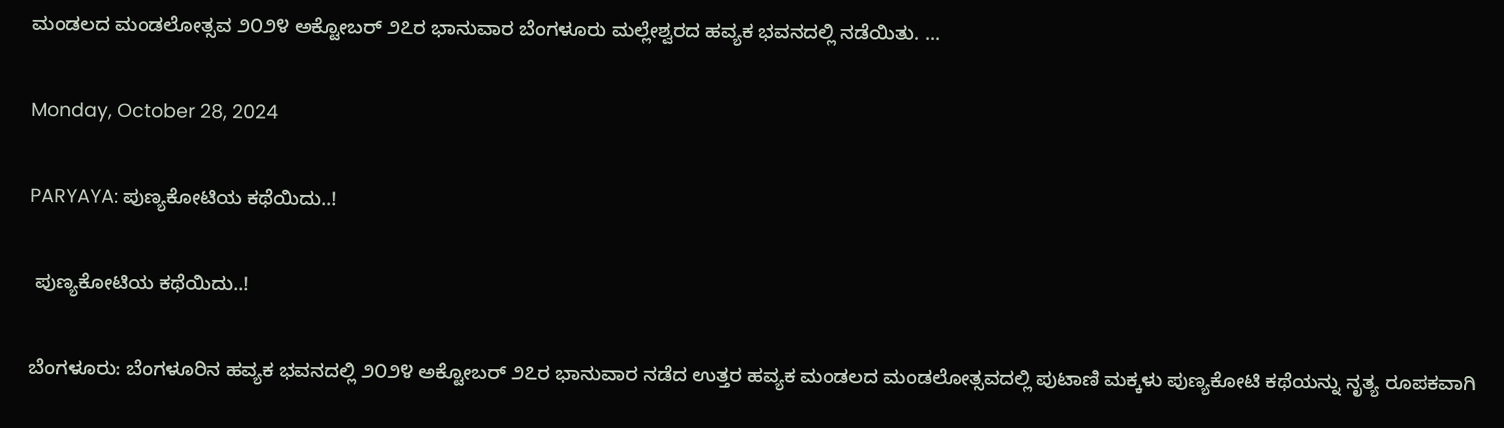ಮಂಡಲದ ಮಂಡಲೋತ್ಸವ ೨೦೨೪ ಅಕ್ಟೋಬರ್‌ ೨೭ರ ಭಾನುವಾರ ಬೆಂಗಳೂರು ಮಲ್ಲೇಶ್ವರದ ಹವ್ಯಕ ಭವನದಲ್ಲಿ ನಡೆಯಿತು. ...

Monday, October 28, 2024

PARYAYA: ಪುಣ್ಯಕೋಟಿಯ ಕಥೆಯಿದು..!

 ಪುಣ್ಯಕೋಟಿಯ ಕಥೆಯಿದು..!

ಬೆಂಗಳೂರು: ಬೆಂಗಳೂರಿನ ಹವ್ಯಕ ಭವನದಲ್ಲಿ ೨೦೨೪ ಅಕ್ಟೋಬರ್‌ ೨೭ರ ಭಾನುವಾರ ನಡೆದ ಉತ್ತರ ಹವ್ಯಕ ಮಂಡಲದ ಮಂಡಲೋತ್ಸವದಲ್ಲಿ ಪುಟಾಣಿ ಮಕ್ಕಳು ಪುಣ್ಯಕೋಟಿ ಕಥೆಯನ್ನು ನೃತ್ಯ ರೂಪಕವಾಗಿ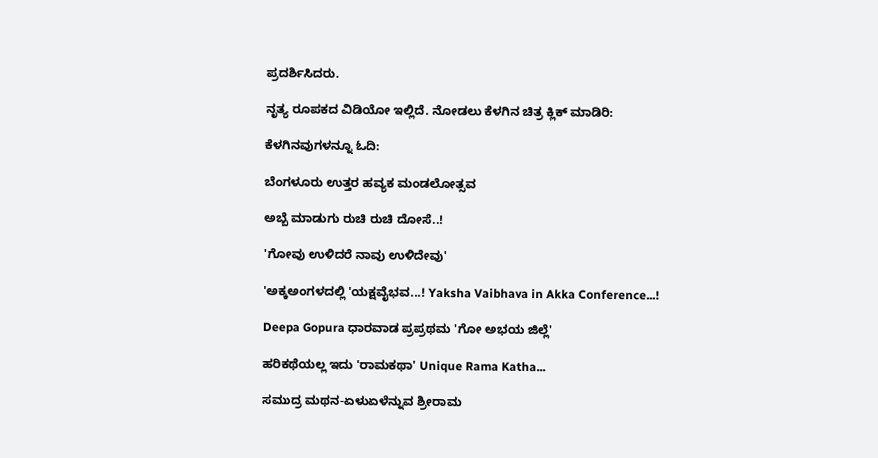ಪ್ರದರ್ಶಿಸಿದರು.

ನೃತ್ಯ ರೂಪಕದ ವಿಡಿಯೋ ಇಲ್ಲಿದೆ. ನೋಡಲು ಕೆಳಗಿನ ಚಿತ್ರ ಕ್ಲಿಕ್‌ ಮಾಡಿರಿ:

ಕೆಳಗಿನವುಗಳನ್ನೂ ಓದಿ:

ಬೆಂಗಳೂರು ಉತ್ತರ ಹವ್ಯಕ ಮಂಡಲೋತ್ಸವ

ಅಬ್ಬೆ ಮಾಡುಗು ರುಚಿ ರುಚಿ ದೋಸೆ..!

'ಗೋವು ಉಳಿದರೆ ನಾವು ಉಳಿದೇವು'

'ಅಕ್ಕಅಂಗಳದಲ್ಲಿ 'ಯಕ್ಷವೈಭವ...! Yaksha Vaibhava in Akka Conference...!

Deepa Gopura ಧಾರವಾಡ ಪ್ರಪ್ರಥಮ 'ಗೋ ಅಭಯ ಜಿಲ್ಲೆ'

ಹರಿಕಥೆಯಲ್ಲ ಇದು 'ರಾಮಕಥಾ' Unique Rama Katha...

ಸಮುದ್ರ ಮಥನ-ಏಳುಏಳೆನ್ನುವ ಶ್ರೀರಾಮ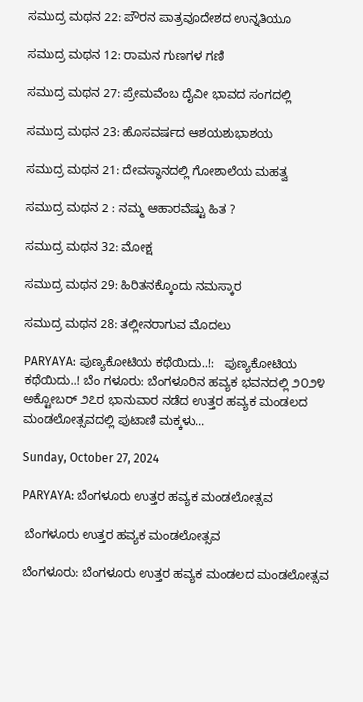ಸಮುದ್ರ ಮಥನ 22: ಪೌರನ ಪಾತ್ರವೂದೇಶದ ಉನ್ನತಿಯೂ

ಸಮುದ್ರ ಮಥನ 12: ರಾಮನ ಗುಣಗಳ ಗಣಿ

ಸಮುದ್ರ ಮಥನ 27: ಪ್ರೇಮವೆಂಬ ದೈವೀ ಭಾವದ ಸಂಗದಲ್ಲಿ

ಸಮುದ್ರ ಮಥನ 23: ಹೊಸವರ್ಷದ ಆಶಯಶುಭಾಶಯ

ಸಮುದ್ರ ಮಥನ 21: ದೇವಸ್ಥಾನದಲ್ಲಿ ಗೋಶಾಲೆಯ ಮಹತ್ವ

ಸಮುದ್ರ ಮಥನ 2 : ನಮ್ಮ ಆಹಾರವೆಷ್ಟು ಹಿತ ?

ಸಮುದ್ರ ಮಥನ 32: ಮೋಕ್ಷ

ಸಮುದ್ರ ಮಥನ 29: ಹಿರಿತನಕ್ಕೊಂದು ನಮಸ್ಕಾರ

ಸಮುದ್ರ ಮಥನ 28: ತಲ್ಲೀನರಾಗುವ ಮೊದಲು

PARYAYA: ಪುಣ್ಯಕೋಟಿಯ ಕಥೆಯಿದು..!:   ಪುಣ್ಯಕೋಟಿಯ ಕಥೆಯಿದು..! ಬೆಂ ಗಳೂರು: ಬೆಂಗಳೂರಿನ ಹವ್ಯಕ ಭವನದಲ್ಲಿ ೨೦೨೪ ಅಕ್ಟೋಬರ್‌ ೨೭ರ ಭಾನುವಾರ ನಡೆದ ಉತ್ತರ ಹವ್ಯಕ ಮಂಡಲದ ಮಂಡಲೋತ್ಸವದಲ್ಲಿ ಪುಟಾಣಿ ಮಕ್ಕಳು...

Sunday, October 27, 2024

PARYAYA: ಬೆಂಗಳೂರು ಉತ್ತರ ಹವ್ಯಕ ಮಂಡಲೋತ್ಸವ

 ಬೆಂಗಳೂರು ಉತ್ತರ ಹವ್ಯಕ ಮಂಡಲೋತ್ಸವ

ಬೆಂಗಳೂರು: ಬೆಂಗಳೂರು ಉತ್ತರ ಹವ್ಯಕ ಮಂಡಲದ ಮಂಡಲೋತ್ಸವ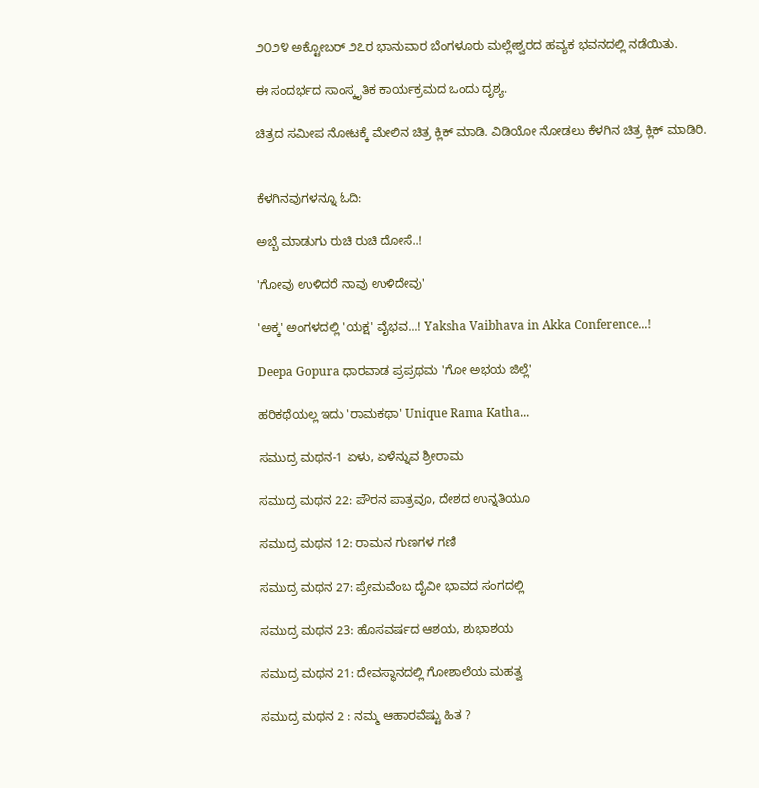೨೦೨೪ ಅಕ್ಟೋಬರ್‌ ೨೭ರ ಭಾನುವಾರ ಬೆಂಗಳೂರು ಮಲ್ಲೇಶ್ವರದ ಹವ್ಯಕ ಭವನದಲ್ಲಿ ನಡೆಯಿತು.

ಈ ಸಂದರ್ಭದ ಸಾಂಸ್ಕೃತಿಕ ಕಾರ್ಯಕ್ರಮದ ಒಂದು ದೃಶ್ಯ.

ಚಿತ್ರದ ಸಮೀಪ ನೋಟಕ್ಕೆ ಮೇಲಿನ ಚಿತ್ರ ಕ್ಲಿಕ್‌ ಮಾಡಿ. ವಿಡಿಯೋ ನೋಡಲು ಕೆಳಗಿನ ಚಿತ್ರ ಕ್ಲಿಕ್‌ ಮಾಡಿರಿ.


ಕೆಳಗಿನವುಗಳನ್ನೂ ಓದಿ:

ಅಬ್ಬೆ ಮಾಡುಗು ರುಚಿ ರುಚಿ ದೋಸೆ..!

'ಗೋವು ಉಳಿದರೆ ನಾವು ಉಳಿದೇವು'

'ಅಕ್ಕ' ಅಂಗಳದಲ್ಲಿ 'ಯಕ್ಷ' ವೈಭವ...! Yaksha Vaibhava in Akka Conference...!

Deepa Gopura ಧಾರವಾಡ ಪ್ರಪ್ರಥಮ 'ಗೋ ಅಭಯ ಜಿಲ್ಲೆ'

ಹರಿಕಥೆಯಲ್ಲ ಇದು 'ರಾಮಕಥಾ' Unique Rama Katha...

ಸಮುದ್ರ ಮಥನ-1 ಏಳು, ಏಳೆನ್ನುವ ಶ್ರೀರಾಮ

ಸಮುದ್ರ ಮಥನ 22: ಪೌರನ ಪಾತ್ರವೂ, ದೇಶದ ಉನ್ನತಿಯೂ

ಸಮುದ್ರ ಮಥನ 12: ರಾಮನ ಗುಣಗಳ ಗಣಿ

ಸಮುದ್ರ ಮಥನ 27: ಪ್ರೇಮವೆಂಬ ದೈವೀ ಭಾವದ ಸಂಗದಲ್ಲಿ

ಸಮುದ್ರ ಮಥನ 23: ಹೊಸವರ್ಷದ ಆಶಯ, ಶುಭಾಶಯ

ಸಮುದ್ರ ಮಥನ 21: ದೇವಸ್ಥಾನದಲ್ಲಿ ಗೋಶಾಲೆಯ ಮಹತ್ವ

ಸಮುದ್ರ ಮಥನ 2 : ನಮ್ಮ ಆಹಾರವೆಷ್ಟು ಹಿತ ?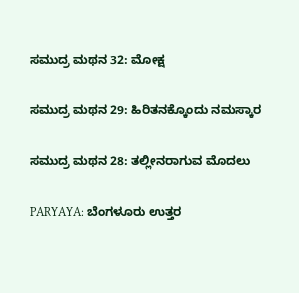ಸಮುದ್ರ ಮಥನ 32: ಮೋಕ್ಷ

ಸಮುದ್ರ ಮಥನ 29: ಹಿರಿತನಕ್ಕೊಂದು ನಮಸ್ಕಾರ

ಸಮುದ್ರ ಮಥನ 28: ತಲ್ಲೀನರಾಗುವ ಮೊದಲು

PARYAYA: ಬೆಂಗಳೂರು ಉತ್ತರ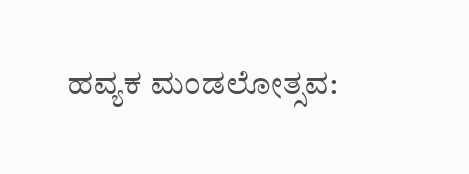ಹವ್ಯಕ ಮಂಡಲೋತ್ಸವ: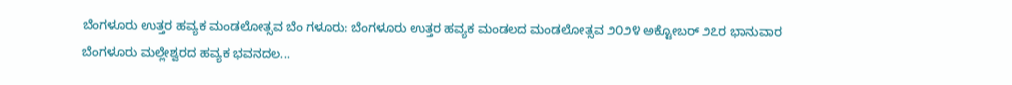ಬೆಂಗಳೂರು ಉತ್ತರ ಹವ್ಯಕ ಮಂಡಲೋತ್ಸವ ಬೆಂ ಗಳೂರು: ಬೆಂಗಳೂರು ಉತ್ತರ ಹವ್ಯಕ ಮಂಡಲದ ಮಂಡಲೋತ್ಸವ ೨೦೨೪ ಅಕ್ಟೋಬರ್‌ ೨೭ರ ಭಾನುವಾರ ಬೆಂಗಳೂರು ಮಲ್ಲೇಶ್ವರದ ಹವ್ಯಕ ಭವನದಲ...